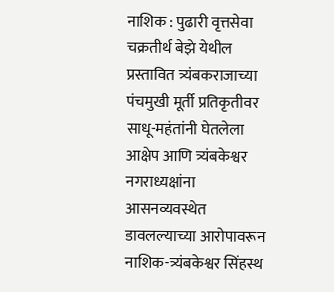नाशिक : पुढारी वृत्तसेवा
चक्रतीर्थ बेझे येथील प्रस्तावित त्र्यंबकराजाच्या पंचमुखी मूर्ती प्रतिकृतीवर साधू-महंतांनी घेतलेला आक्षेप आणि त्र्यंबकेश्वर नगराध्यक्षांना आसनव्यवस्थेत डावलल्याच्या आरोपावरून नाशिक-त्र्यंबकेश्वर सिंहस्थ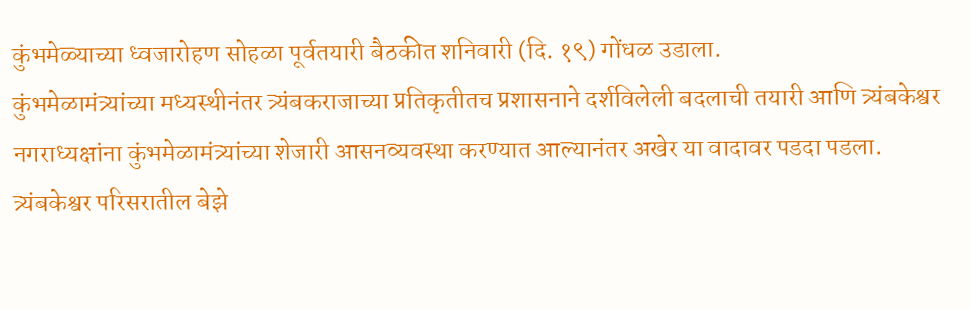कुंभमेळ्याच्या ध्वजारोहण सोहळा पूर्वतयारी बैठकीत शनिवारी (दि. १९) गोंधळ उडाला.
कुंभमेळामंत्र्यांच्या मध्यस्थीनंतर त्र्यंबकराजाच्या प्रतिकृतीतच प्रशासनाने दर्शविलेली बदलाची तयारी आणि त्र्यंबकेश्वर नगराध्यक्षांना कुंभमेळामंत्र्यांच्या शेजारी आसनव्यवस्था करण्यात आल्यानंतर अखेर या वादावर पडदा पडला. त्र्यंबकेश्वर परिसरातील बेझे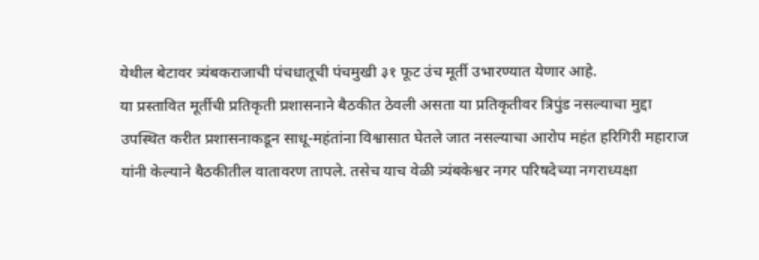येथील बेटावर त्र्यंबकराजाची पंचधातूची पंचमुखी ३१ फूट उंच मूर्ती उभारण्यात येणार आहे.
या प्रस्तावित मूर्तीची प्रतिकृती प्रशासनाने बैठकीत ठेवली असता या प्रतिकृतीवर त्रिपुंड नसल्याचा मुद्दा उपस्थित करीत प्रशासनाकडून साधू-महंतांना विश्वासात घेतले जात नसल्याचा आरोप महंत हरिगिरी महाराज यांनी केल्याने बैठकीतील वातावरण तापले. तसेच याच वेळी त्र्यंबकेश्वर नगर परिषदेच्या नगराध्यक्षा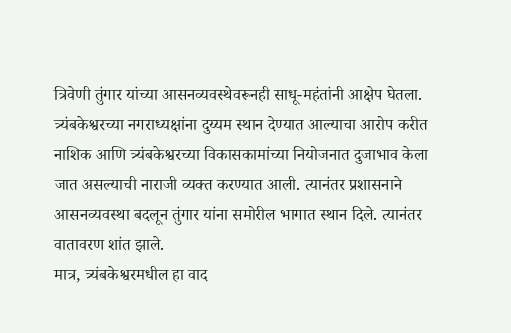त्रिवेणी तुंगार यांच्या आसनव्यवस्थेवरूनही साधू-महंतांनी आक्षेप घेतला.
त्र्यंबकेश्वरच्या नगराध्यक्षांना दुय्यम स्थान देण्यात आल्याचा आरोप करीत नाशिक आणि त्र्यंबकेश्वरच्या विकासकामांच्या नियोजनात दुजाभाव केला जात असल्याची नाराजी व्यक्त करण्यात आली. त्यानंतर प्रशासनाने आसनव्यवस्था बदलून तुंगार यांना समोरील भागात स्थान दिले. त्यानंतर वातावरण शांत झाले.
मात्र, त्र्यंबकेश्वरमधील हा वाद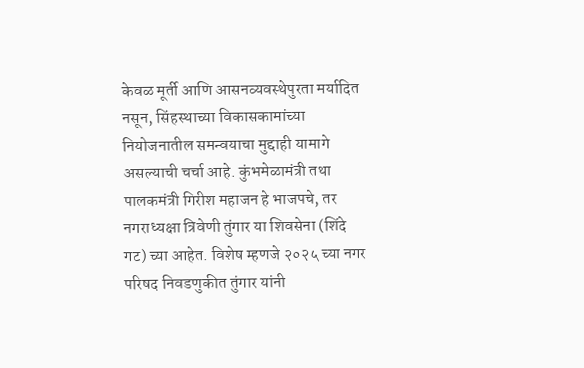केवळ मूर्ती आणि आसनव्यवस्थेपुरता मर्यादित नसून, सिंहस्थाच्या विकासकामांच्या नियोजनातील समन्वयाचा मुद्दाही यामागे असल्याची चर्चा आहे. कुंभमेळामंत्री तथा पालकमंत्री गिरीश महाजन हे भाजपचे, तर नगराध्यक्षा त्रिवेणी तुंगार या शिवसेना (शिंदे गट) च्या आहेत. विशेष म्हणजे २०२५ च्या नगर परिषद निवडणुकीत तुंगार यांनी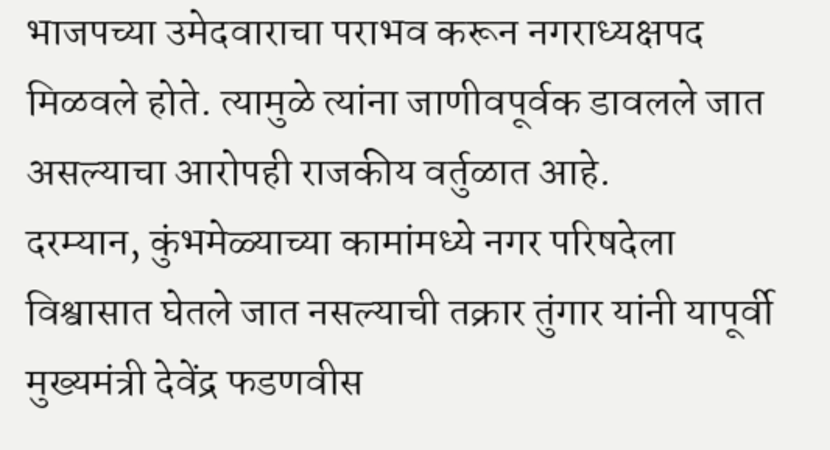भाजपच्या उमेदवाराचा पराभव करून नगराध्यक्षपद मिळवले होते. त्यामुळे त्यांना जाणीवपूर्वक डावलले जात असल्याचा आरोपही राजकीय वर्तुळात आहे.
दरम्यान, कुंभमेळ्याच्या कामांमध्ये नगर परिषदेला विश्वासात घेतले जात नसल्याची तक्रार तुंगार यांनी यापूर्वी मुख्यमंत्री देवेंद्र फडणवीस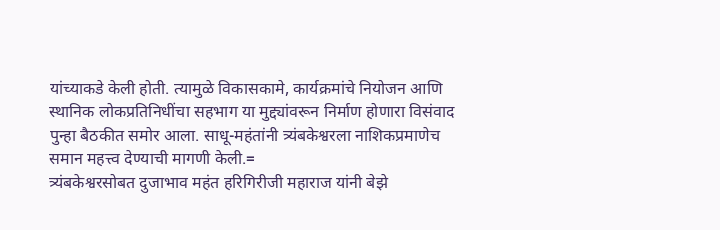यांच्याकडे केली होती. त्यामुळे विकासकामे, कार्यक्रमांचे नियोजन आणि स्थानिक लोकप्रतिनिधींचा सहभाग या मुद्द्यांवरून निर्माण होणारा विसंवाद पुन्हा बैठकीत समोर आला. साधू-महंतांनी त्र्यंबकेश्वरला नाशिकप्रमाणेच समान महत्त्व देण्याची मागणी केली.=
त्र्यंबकेश्वरसोबत दुजाभाव महंत हरिगिरीजी महाराज यांनी बेझे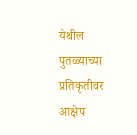येथील पुतळ्याच्या प्रतिकृतीवर आक्षेप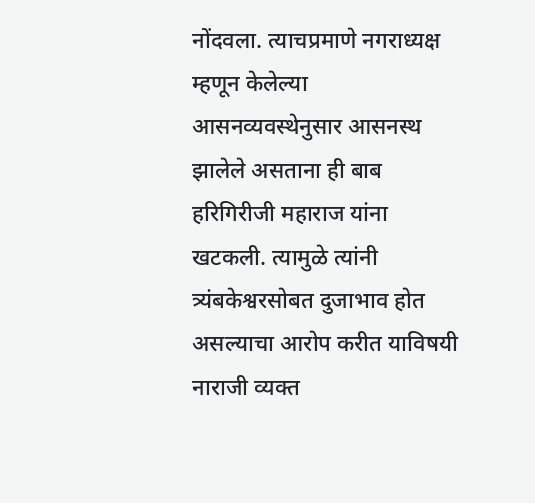नोंदवला. त्याचप्रमाणे नगराध्यक्ष म्हणून केलेल्या आसनव्यवस्थेनुसार आसनस्थ झालेले असताना ही बाब हरिगिरीजी महाराज यांना खटकली. त्यामुळे त्यांनी त्र्यंबकेश्वरसोबत दुजाभाव होत असल्याचा आरोप करीत याविषयी नाराजी व्यक्त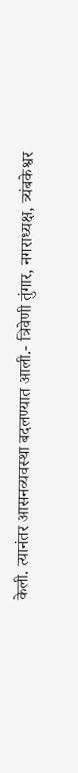केली. त्यानंतर आसनव्यवस्था बदलण्यात आली.- त्रिवेणी तुंगार, नगराध्यक्ष, त्र्यंबकेश्वर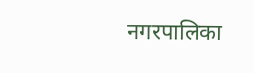नगरपालिका